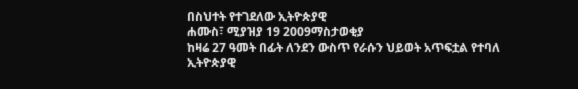በስህተት የተገደለው ኢትዮጵያዊ
ሐሙስ፣ ሚያዝያ 19 2009ማስታወቂያ
ከዛሬ 27 ዓመት በፊት ለንደን ውስጥ የራሱን ህይወት አጥፍቷል የተባለ ኢትዮጵያዊ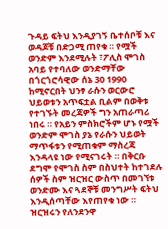ጉዳይ ፍትህ እንዲያገኝ ቤተሰቦቹ እና ወዳጆቹ በድጋሚ ጠየቁ ። የሟች ወንድም እንደሚሉት ፣ፖሊስ ሞገስ አባይ የተባለው ወንድማቸው በጎርጎሮሳዊው ሰኔ 30 1990 ከሚኖርበት ህንፃ ራሱን ወርውሮ ህይወቱን አጥፍቷል ቢልም በወቅቱ የተገኙት መረጃዎች ግን አጠራጣሪ ነበሩ ። የአይን ምስክሮችም ሆኑ የሟች ወንድም ሞገስ ያኔ የራሱን ህይወት ማጥፋቱን የሚጠቁም ማስረጃ እንዳላዩ ነው የሚናገሩት ። በቅርቡ ደግሞ የሞገስ ስም በስህተት ከተገደሉ ሰዎች ስም ዝርዝር ውስጥ በመገኘቱ ወንድሙ እና ጓደኞቹ መንግሥት ፍትህ እንዲሰጣቸው እየጠየቁ ነው ። ዝርዝሩን የለንደንዋ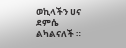ወኪላችን ሀና ደምሴ ልካልናለች ።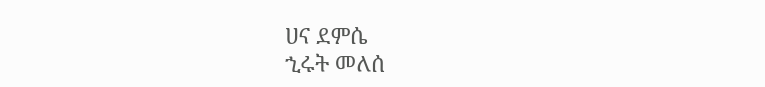ሀና ደምሴ
ኂሩት መለሰ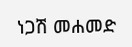ነጋሽ መሐመድ